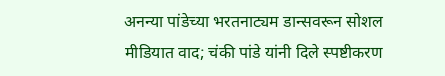अनन्या पांडेच्या भरतनाट्यम डान्सवरून सोशल मीडियात वाद; चंकी पांडे यांनी दिले स्पष्टीकरण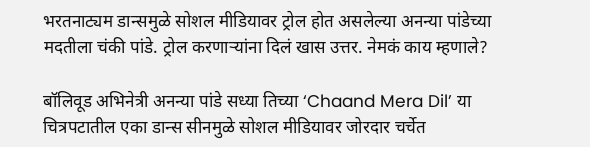भरतनाट्यम डान्समुळे सोशल मीडियावर ट्रोल होत असलेल्या अनन्या पांडेच्या मदतीला चंकी पांडे. ट्रोल करणाऱ्यांना दिलं खास उत्तर. नेमकं काय म्हणाले?

बॉलिवूड अभिनेत्री अनन्या पांडे सध्या तिच्या ‘Chaand Mera Dil’ या चित्रपटातील एका डान्स सीनमुळे सोशल मीडियावर जोरदार चर्चेत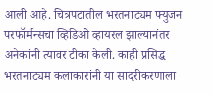आली आहे. चित्रपटातील भरतनाट्यम फ्युजन परफॉर्मन्सचा व्हिडिओ व्हायरल झाल्यानंतर अनेकांनी त्यावर टीका केली. काही प्रसिद्ध भरतनाट्यम कलाकारांनी या सादरीकरणाला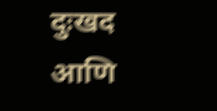दुःखद आणि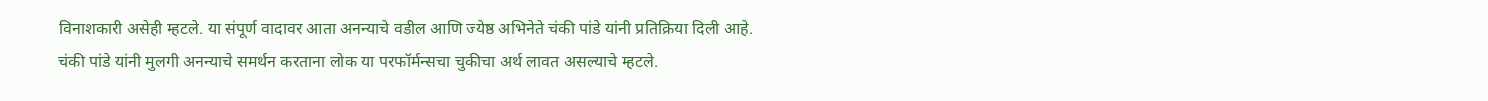विनाशकारी असेही म्हटले. या संपूर्ण वादावर आता अनन्याचे वडील आणि ज्येष्ठ अभिनेते चंकी पांडे यांनी प्रतिक्रिया दिली आहे.
चंकी पांडे यांनी मुलगी अनन्याचे समर्थन करताना लोक या परफॉर्मन्सचा चुकीचा अर्थ लावत असल्याचे म्हटले.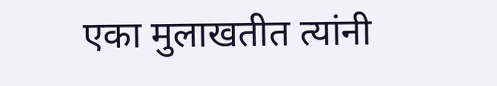एका मुलाखतीत त्यांनी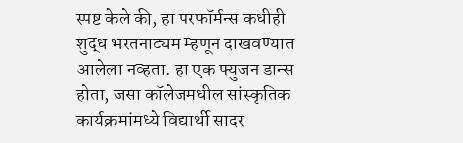स्पष्ट केले की, हा परफॉर्मन्स कधीही शुद्ध भरतनाट्यम म्हणून दाखवण्यात आलेला नव्हता. हा एक फ्युजन डान्स होता, जसा कॉलेजमधील सांस्कृतिक कार्यक्रमांमध्ये विद्यार्थी सादर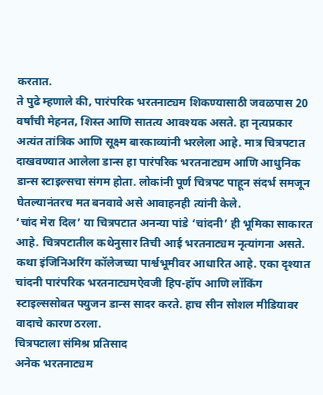करतात.
ते पुढे म्हणाले की, पारंपरिक भरतनाट्यम शिकण्यासाठी जवळपास 20 वर्षांची मेहनत, शिस्त आणि सातत्य आवश्यक असते. हा नृत्यप्रकार अत्यंत तांत्रिक आणि सूक्ष्म बारकाव्यांनी भरलेला आहे. मात्र चित्रपटात दाखवण्यात आलेला डान्स हा पारंपरिक भरतनाट्यम आणि आधुनिक डान्स स्टाइल्सचा संगम होता. लोकांनी पूर्ण चित्रपट पाहून संदर्भ समजून घेतल्यानंतरच मत बनवावे असे आवाहनही त्यांनी केले.
‘चांद मेरा दिल’ या चित्रपटात अनन्या पांडे ‘चांदनी’ ही भूमिका साकारत आहे. चित्रपटातील कथेनुसार तिची आई भरतनाट्यम नृत्यांगना असते. कथा इंजिनिअरिंग कॉलेजच्या पार्श्वभूमीवर आधारित आहे. एका दृश्यात चांदनी पारंपरिक भरतनाट्यमऐवजी हिप-हॉप आणि लॉकिंग स्टाइल्ससोबत फ्युजन डान्स सादर करते. हाच सीन सोशल मीडियावर वादाचे कारण ठरला.
चित्रपटाला संमिश्र प्रतिसाद
अनेक भरतनाट्यम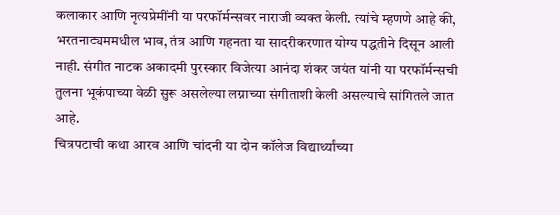कलाकार आणि नृत्यप्रेमींनी या परफॉर्मन्सवर नाराजी व्यक्त केली. त्यांचे म्हणणे आहे की, भरतनाट्यममधील भाव, तंत्र आणि गहनता या सादरीकरणात योग्य पद्धतीने दिसून आली नाही. संगीत नाटक अकादमी पुरस्कार विजेत्या आनंदा शंकर जयंत यांनी या परफॉर्मन्सची तुलना भूकंपाच्या वेळी सुरू असलेल्या लग्नाच्या संगीताशी केली असल्याचे सांगितले जात आहे.
चित्रपटाची कथा आरव आणि चांदनी या दोन कॉलेज विद्यार्थ्यांच्या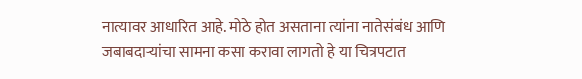नात्यावर आधारित आहे. मोठे होत असताना त्यांना नातेसंबंध आणि जबाबदाऱ्यांचा सामना कसा करावा लागतो हे या चित्रपटात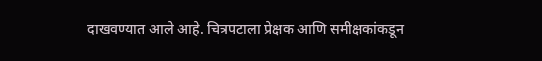दाखवण्यात आले आहे. चित्रपटाला प्रेक्षक आणि समीक्षकांकडून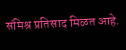संमिश्र प्रतिसाद मिळत आहे.